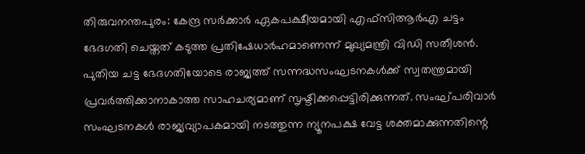തിരുവനന്തപുരം: കേന്ദ്ര സർക്കാർ ഏകപക്ഷീയമായി എഫ്സിആർഎ ചട്ടം ഭേദഗതി ചെയ്തത് കടുത്ത പ്രതിഷേധാർഹമാണെന്ന് മുഖ്യമന്ത്രി വിഡി സതീശൻ. പുതിയ ചട്ട ഭേദഗതിയോടെ രാജ്യത്ത് സന്നദ്ധസംഘടനകൾക്ക് സ്വതന്ത്രമായി പ്രവർത്തിക്കാനാകാത്ത സാഹചര്യമാണ് സൃഷ്ടിക്കപ്പെട്ടിരിക്കുന്നത്. സംഘ്പരിവാർ സംഘടനകൾ രാജ്യവ്യാപകമായി നടത്തുന്ന ന്യൂനപക്ഷ വേട്ട ശക്തമാക്കുന്നതിന്റെ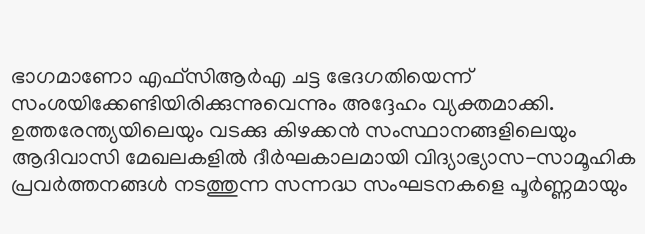ഭാഗമാണോ എഫ്സിആർഎ ചട്ട ഭേദഗതിയെന്ന് സംശയിക്കേണ്ടിയിരിക്കുന്നുവെന്നും അദ്ദേഹം വ്യക്തമാക്കി.
ഉത്തരേന്ത്യയിലെയും വടക്കു കിഴക്കൻ സംസ്ഥാനങ്ങളിലെയും ആദിവാസി മേഖലകളിൽ ദീർഘകാലമായി വിദ്യാഭ്യാസ-സാമൂഹിക പ്രവർത്തനങ്ങൾ നടത്തുന്ന സന്നദ്ധ സംഘടനകളെ പൂർണ്ണമായും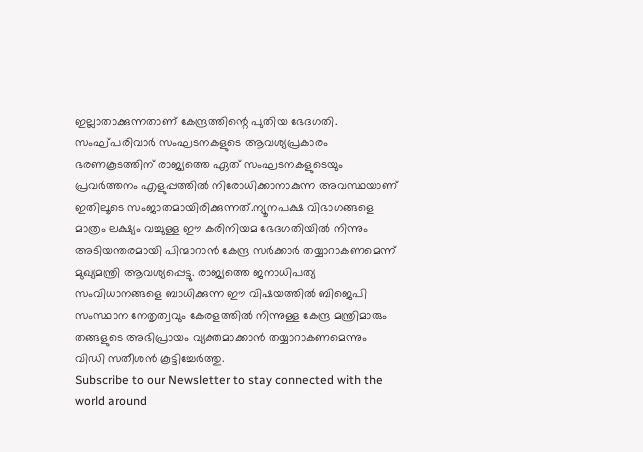ഇല്ലാതാക്കുന്നതാണ് കേന്ദ്രത്തിന്റെ പുതിയ ഭേദഗതി. സംഘ്പരിവാർ സംഘടനകളുടെ ആവശ്യപ്രകാരം ഭരണകൂടത്തിന് രാജ്യത്തെ ഏത് സംഘടനകളുടെയും പ്രവർത്തനം എളുപ്പത്തിൽ നിരോധിക്കാനാകുന്ന അവസ്ഥയാണ് ഇതിലൂടെ സംജാതമായിരിക്കുന്നത്.ന്യൂനപക്ഷ വിഭാഗങ്ങളെ മാത്രം ലക്ഷ്യം വച്ചുള്ള ഈ കരിനിയമ ഭേദഗതിയിൽ നിന്നും അടിയന്തരമായി പിന്മാറാൻ കേന്ദ്ര സർക്കാർ തയ്യാറാകണമെന്ന് മുഖ്യമന്ത്രി ആവശ്യപ്പെട്ടു. രാജ്യത്തെ ജനാധിപത്യ സംവിധാനങ്ങളെ ബാധിക്കുന്ന ഈ വിഷയത്തിൽ ബിജെപി സംസ്ഥാന നേതൃത്വവും കേരളത്തിൽ നിന്നുള്ള കേന്ദ്ര മന്ത്രിമാരും തങ്ങളുടെ അഭിപ്രായം വ്യക്തമാക്കാൻ തയ്യാറാകണമെന്നും വിഡി സതീശൻ കൂട്ടിച്ചേർത്തു.
Subscribe to our Newsletter to stay connected with the world around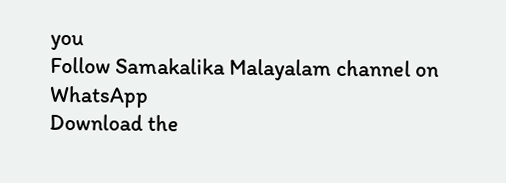you
Follow Samakalika Malayalam channel on WhatsApp
Download the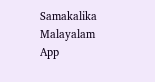Samakalika Malayalam App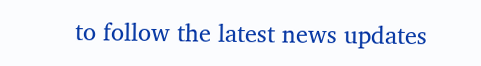to follow the latest news updates